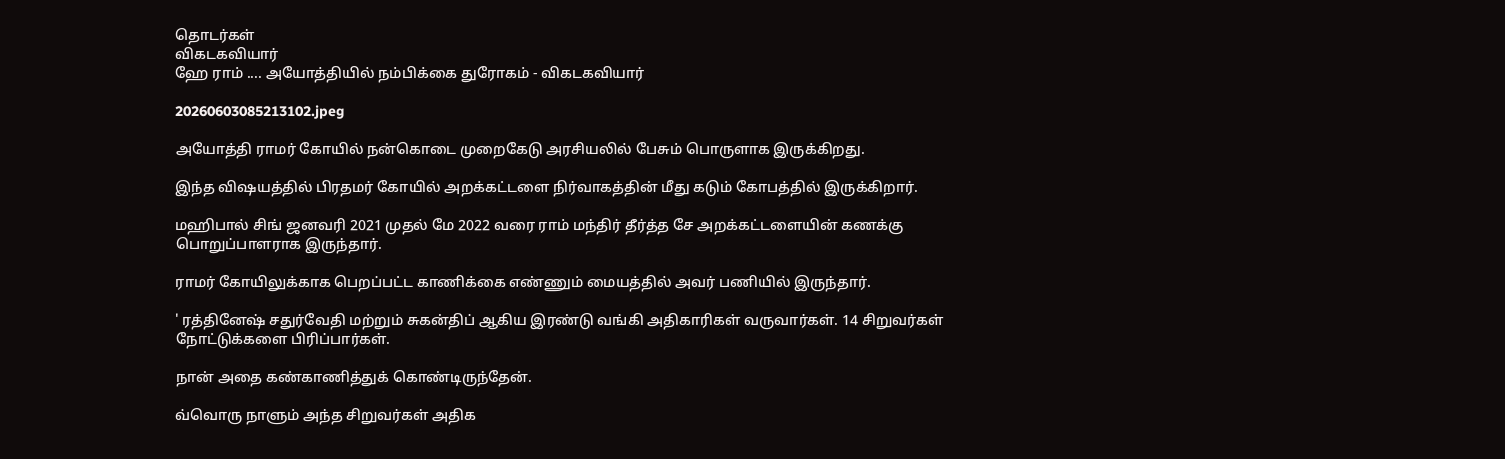தொடர்கள்
விகடகவியார்
ஹே ராம் .... அயோத்தியில் நம்பிக்கை துரோகம் - விகடகவியார்

20260603085213102.jpeg

அயோத்தி ராமர் கோயில் நன்கொடை முறைகேடு அரசியலில் பேசும் பொருளாக இருக்கிறது.

இந்த விஷயத்தில் பிரதமர் கோயில் அறக்கட்டளை நிர்வாகத்தின் மீது கடும் கோபத்தில் இருக்கிறார்.

மஹிபால் சிங் ஜனவரி 2021 முதல் மே 2022 வரை ராம் மந்திர் தீர்த்த சே அறக்கட்டளையின் கணக்கு பொறுப்பாளராக இருந்தார்.

ராமர் கோயிலுக்காக பெறப்பட்ட காணிக்கை எண்ணும் மையத்தில் அவர் பணியில் இருந்தார்.

' ரத்தினேஷ் சதுர்வேதி மற்றும் சுகன்திப் ஆகிய இரண்டு வங்கி அதிகாரிகள் வருவார்கள். 14 சிறுவர்கள் நோட்டுக்களை பிரிப்பார்கள்.

நான் அதை கண்காணித்துக் கொண்டிருந்தேன்.

வ்வொரு நாளும் அந்த சிறுவர்கள் அதிக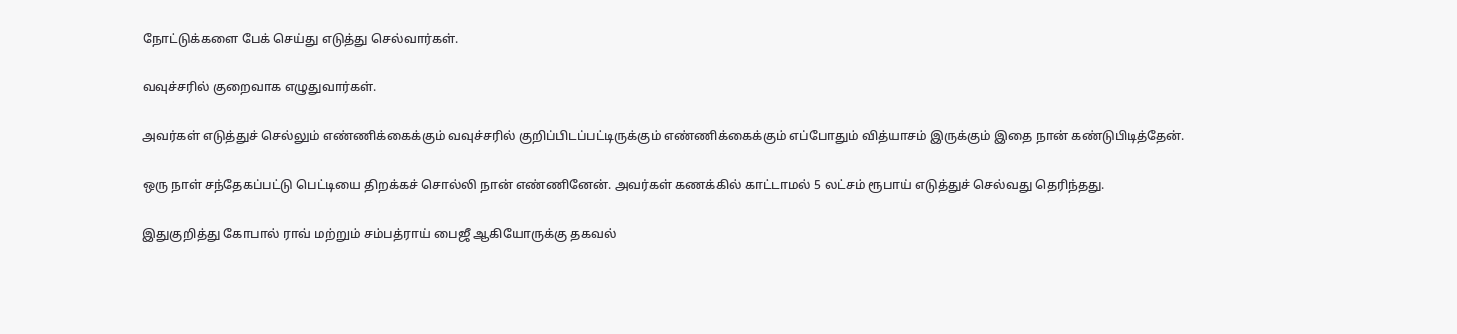நோட்டுக்களை பேக் செய்து எடுத்து செல்வார்கள்.

வவுச்சரில் குறைவாக எழுதுவார்கள்.

அவர்கள் எடுத்துச் செல்லும் எண்ணிக்கைக்கும் வவுச்சரில் குறிப்பிடப்பட்டிருக்கும் எண்ணிக்கைக்கும் எப்போதும் வித்யாசம் இருக்கும் இதை நான் கண்டுபிடித்தேன்.

ஒரு நாள் சந்தேகப்பட்டு பெட்டியை திறக்கச் சொல்லி நான் எண்ணினேன். அவர்கள் கணக்கில் காட்டாமல் 5 லட்சம் ரூபாய் எடுத்துச் செல்வது தெரிந்தது.

இதுகுறித்து கோபால் ராவ் மற்றும் சம்பத்ராய் பைஜீ ஆகியோருக்கு தகவல்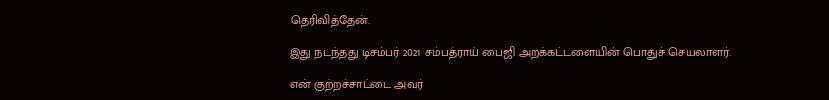தெரிவித்தேன்.

இது நடந்தது டிசம்பர் 2021 சம்பத்ராய் பைஜி அறக்கட்டளையின் பொதுச் செயலாளர்.

என் குற்றச்சாட்டை அவர்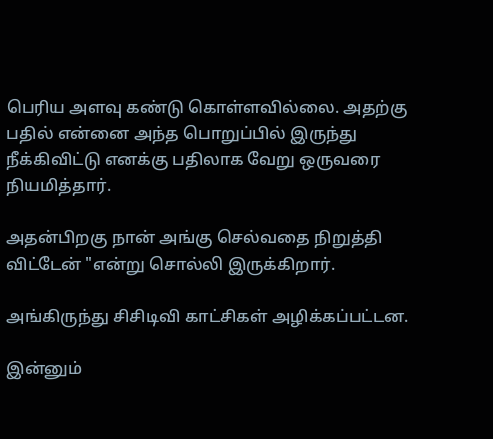பெரிய அளவு கண்டு கொள்ளவில்லை. அதற்கு பதில் என்னை அந்த பொறுப்பில் இருந்து நீக்கிவிட்டு எனக்கு பதிலாக வேறு ஒருவரை நியமித்தார்.

அதன்பிறகு நான் அங்கு செல்வதை நிறுத்தி விட்டேன் "என்று சொல்லி இருக்கிறார்.

அங்கிருந்து சிசிடிவி காட்சிகள் அழிக்கப்பட்டன.

இன்னும்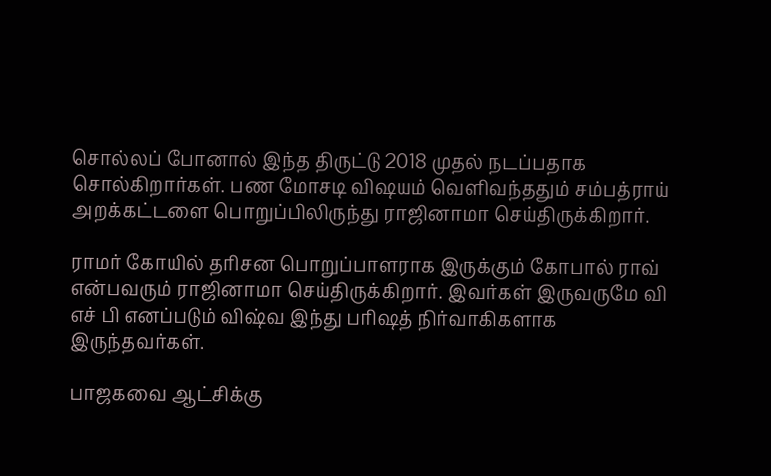சொல்லப் போனால் இந்த திருட்டு 2018 முதல் நடப்பதாக சொல்கிறார்கள். பண மோசடி விஷயம் வெளிவந்ததும் சம்பத்ராய் அறக்கட்டளை பொறுப்பிலிருந்து ராஜினாமா செய்திருக்கிறார்.

ராமர் கோயில் தரிசன பொறுப்பாளராக இருக்கும் கோபால் ராவ் என்பவரும் ராஜினாமா செய்திருக்கிறார். இவர்கள் இருவருமே வி எச் பி எனப்படும் விஷ்வ இந்து பரிஷத் நிர்வாகிகளாக இருந்தவர்கள்.

பாஜகவை ஆட்சிக்கு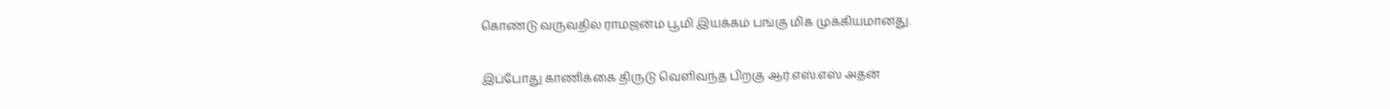கொண்டு வருவதில் ராமஜன்ம பூமி இயக்கம் பங்கு மிக முக்கியமானது.

இப்போது காணிக்கை திருடு வெளிவந்த பிறகு ஆர்.எஸ்.எஸ் அதன்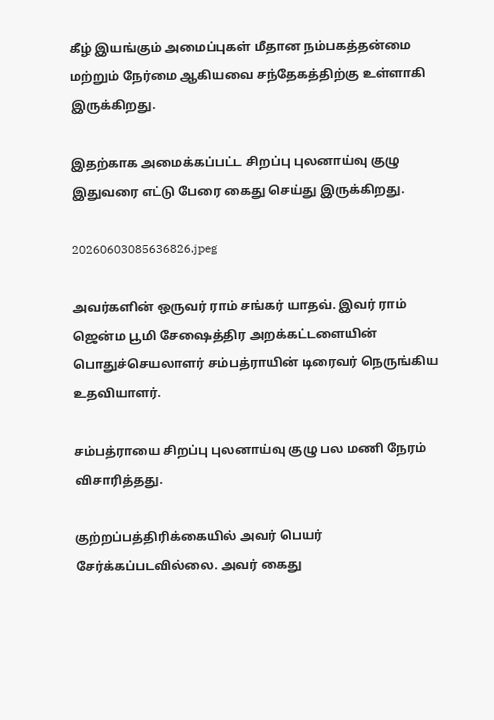கீழ் இயங்கும் அமைப்புகள் மீதான நம்பகத்தன்மை மற்றும் நேர்மை ஆகியவை சந்தேகத்திற்கு உள்ளாகி இருக்கிறது.

இதற்காக அமைக்கப்பட்ட சிறப்பு புலனாய்வு குழு இதுவரை எட்டு பேரை கைது செய்து இருக்கிறது.

20260603085636826.jpeg

அவர்களின் ஒருவர் ராம் சங்கர் யாதவ். இவர் ராம் ஜென்ம பூமி சேஷைத்திர அறக்கட்டளையின் பொதுச்செயலாளர் சம்பத்ராயின் டிரைவர் நெருங்கிய உதவியாளர்.

சம்பத்ராயை சிறப்பு புலனாய்வு குழு பல மணி நேரம் விசாரித்தது.

குற்றப்பத்திரிக்கையில் அவர் பெயர் சேர்க்கப்படவில்லை. அவர் கைது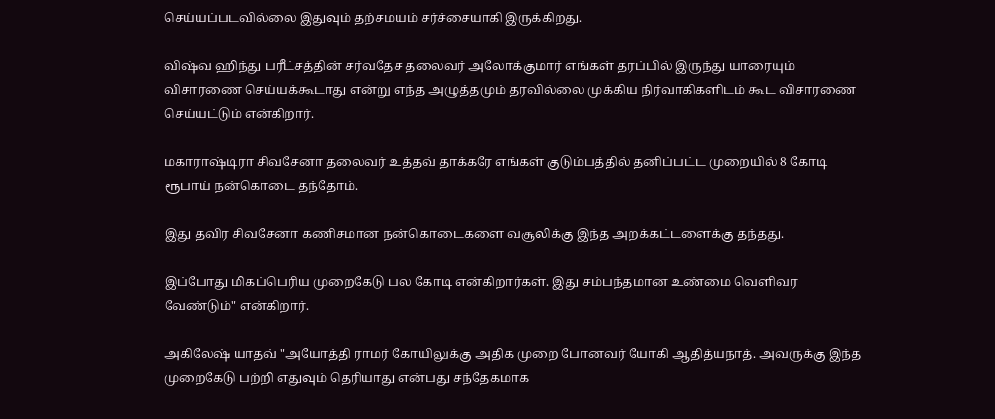செய்யப்படவில்லை இதுவும் தற்சமயம் சர்ச்சையாகி இருக்கிறது.

விஷ்வ ஹிந்து பரீட்சத்தின் சர்வதேச தலைவர் அலோக்குமார் எங்கள் தரப்பில் இருந்து யாரையும் விசாரணை செய்யக்கூடாது என்று எந்த அழுத்தமும் தரவில்லை முக்கிய நிர்வாகிகளிடம் கூட விசாரணை செய்யட்டும் என்கிறார்.

மகாராஷ்டிரா சிவசேனா தலைவர் உத்தவ் தாக்கரே எங்கள் குடும்பத்தில் தனிப்பட்ட முறையில் 8 கோடி ரூபாய் நன்கொடை தந்தோம்.

இது தவிர சிவசேனா கணிசமான நன்கொடைகளை வசூலிக்கு இந்த அறக்கட்டளைக்கு தந்தது.

இப்போது மிகப்பெரிய முறைகேடு பல கோடி என்கிறார்கள். இது சம்பந்தமான உண்மை வெளிவர வேண்டும்" என்கிறார்.

அகிலேஷ் யாதவ் "அயோத்தி ராமர் கோயிலுக்கு அதிக முறை போனவர் யோகி ஆதித்யநாத். அவருக்கு இந்த முறைகேடு பற்றி எதுவும் தெரியாது என்பது சந்தேகமாக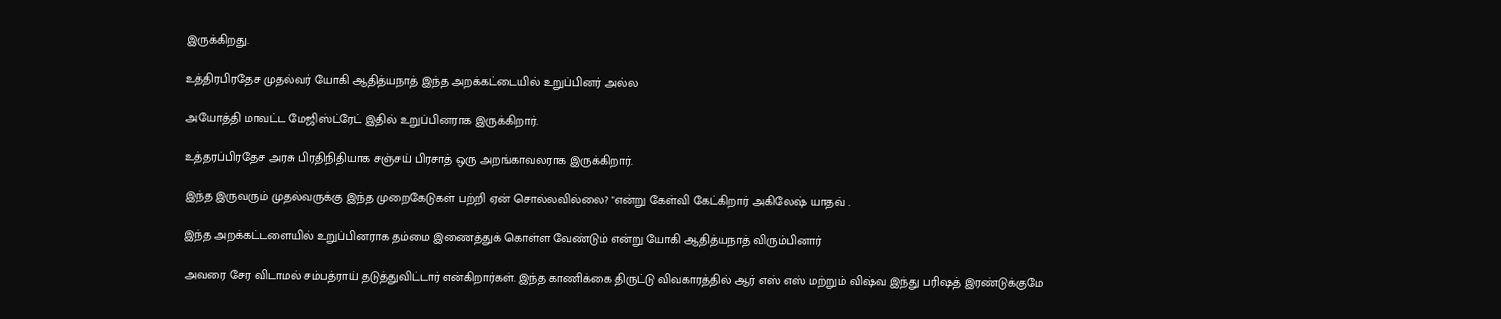இருக்கிறது.

உத்திரபிரதேச முதல்வர் யோகி ஆதித்யநாத் இந்த அறக்கட்டையில் உறுப்பினர் அல்ல

அயோத்தி மாவட்ட மேஜிஸ்ட்ரேட் இதில் உறுப்பினராக இருக்கிறார்.

உத்தரப்பிரதேச அரசு பிரதிநிதியாக சஞ்சய் பிரசாத் ஒரு அறங்காவலராக இருக்கிறார்.

இந்த இருவரும் முதல்வருக்கு இந்த முறைகேடுகள் பற்றி ஏன் சொல்லவில்லை? "என்று கேள்வி கேட்கிறார் அகிலேஷ் யாதவ் .

இந்த அறக்கட்டளையில் உறுப்பினராக தம்மை இணைத்துக் கொள்ள வேண்டும் என்று யோகி ஆதித்யநாத் விரும்பினார்

அவரை சேர விடாமல் சம்பத்ராய் தடுத்துவிட்டார் என்கிறார்கள். இந்த காணிக்கை திருட்டு விவகாரத்தில் ஆர் எஸ் எஸ் மற்றும் விஷ்வ இந்து பரிஷத் இரண்டுக்குமே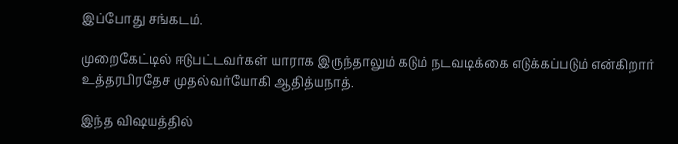இப்போது சங்கடம்.

முறைகேட்டில் ஈடுபட்டவர்கள் யாராக இருந்தாலும் கடும் நடவடிக்கை எடுக்கப்படும் என்கிறார் உத்தரபிரதேச முதல்வர்யோகி ஆதித்யநாத்.

இந்த விஷயத்தில்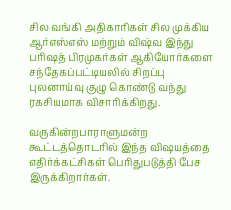சில வங்கி அதிகாரிகள் சில முக்கிய ஆர்எஸ்எஸ் மற்றும் விஷ்வ இந்து பரிஷத் பிரமுகர்கள் ஆகியோர்களை சந்தேகப்பட்டியலில் சிறப்பு புலனாய்வு குழு கொண்டு வந்து ரகசியமாக விசாரிக்கிறது.

வருகின்றபாராளுமன்ற கூட்டத்தொடரில் இந்த விஷயத்தை எதிர்க்கட்சிகள் பெரிதுபடுத்தி பேச இருக்கிறார்கள்.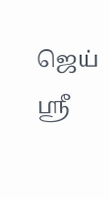ஜெய் ஸ்ரீ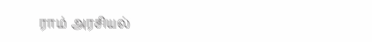ராம் அரசியல்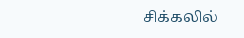சிக்கலில்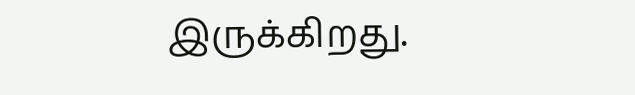இருக்கிறது.